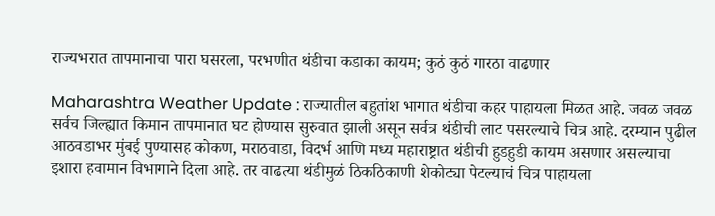राज्यभरात तापमानाचा पारा घसरला, परभणीत थंडीचा कडाका कायम; कुठं कुठं गारठा वाढणार

Maharashtra Weather Update : राज्यातील बहुतांश भागात थंडीचा कहर पाहायला मिळत आहे. जवळ जवळ सर्वच जिल्ह्यात किमान तापमानात घट होण्यास सुरुवात झाली असून सर्वत्र थंडीची लाट पसरल्याचे चित्र आहे. दरम्यान पुढील आठवडाभर मुंबई पुण्यासह कोकण, मराठवाडा, विदर्भ आणि मध्य महाराष्ट्रात थंडीची हुडहुडी कायम असणार असल्याचा इशारा हवामान विभागाने दिला आहे. तर वाढत्या थंडीमुळं ठिकठिकाणी शेकोट्या पेटल्याचं चित्र पाहायला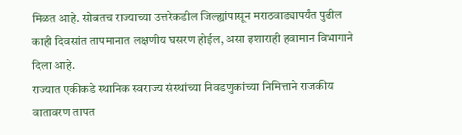मिळत आहे. सोबतच राज्याच्या उत्तरेकडील जिल्ह्यांपासून मराठवाड्यापर्यंत पुढील काही दिवसांत तापमानात लक्षणीय घसरण होईल, असा इशाराही हवामान विभागाने दिला आहे.
राज्यात एकीकडे स्थानिक स्वराज्य संस्थांच्या निवडणुकांच्या निमित्ताने राजकीय वातावरण तापत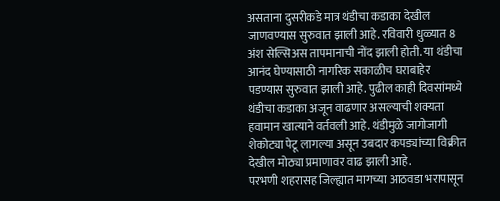असताना दुसरीकडे मात्र थंडीचा कडाका देखील जाणवण्यास सुरुवात झाली आहे. रविवारी धुळ्यात 8 अंश सेल्सिअस तापमानाची नोंद झाली होती. या थंडीचा आनंद घेण्यासाठी नागरिक सकाळीच घराबाहेर पडण्यास सुरुवात झाली आहे. पुढील काही दिवसांमध्ये थंडीचा कडाका अजून वाढणार असल्याची शक्यता हवामान खात्याने वर्तवली आहे. थंडीमुळे जागोजागी शेकोट्या पेटू लागल्या असून उबदार कपड्यांच्या विक्रीत देखील मोठ्या प्रमाणावर वाढ झाली आहे.
परभणी शहरासह जिल्ह्यात मागच्या आठवडा भरापासून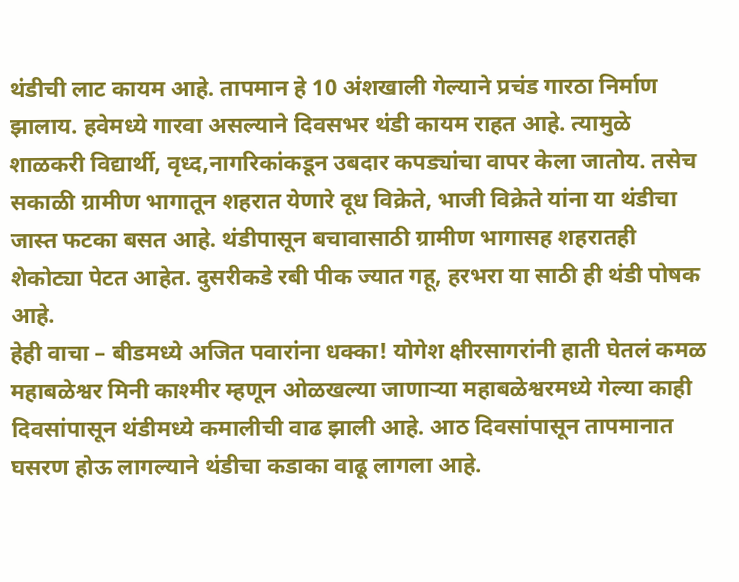थंडीची लाट कायम आहे. तापमान हे 10 अंशखाली गेल्याने प्रचंड गारठा निर्माण झालाय. हवेमध्ये गारवा असल्याने दिवसभर थंडी कायम राहत आहे. त्यामुळे शाळकरी विद्यार्थी, वृध्द,नागरिकांकडून उबदार कपड्यांचा वापर केला जातोय. तसेच सकाळी ग्रामीण भागातून शहरात येणारे दूध विक्रेते, भाजी विक्रेते यांना या थंडीचा जास्त फटका बसत आहे. थंडीपासून बचावासाठी ग्रामीण भागासह शहरातही शेकोट्या पेटत आहेत. दुसरीकडे रबी पीक ज्यात गहू, हरभरा या साठी ही थंडी पोषक आहे.
हेही वाचा – बीडमध्ये अजित पवारांना धक्का! योगेश क्षीरसागरांनी हाती घेतलं कमळ
महाबळेश्वर मिनी काश्मीर म्हणून ओळखल्या जाणाऱ्या महाबळेश्वरमध्ये गेल्या काही दिवसांपासून थंडीमध्ये कमालीची वाढ झाली आहे. आठ दिवसांपासून तापमानात घसरण होऊ लागल्याने थंडीचा कडाका वाढू लागला आहे.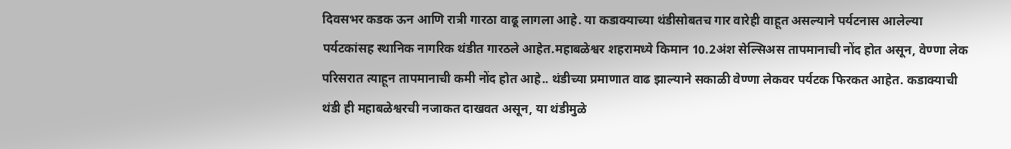दिवसभर कडक ऊन आणि रात्री गारठा वाढू लागला आहे. या कडाक्याच्या थंडीसोबतच गार वारेही वाहूत असल्याने पर्यटनास आलेल्या पर्यटकांसह स्थानिक नागरिक थंडीत गारठले आहेत.महाबळेश्वर शहरामध्ये किमान 10.2अंश सेल्सिअस तापमानाची नोंद होत असून, वेण्णा लेक परिसरात त्याहून तापमानाची कमी नोंद होत आहे.. थंडीच्या प्रमाणात वाढ झाल्याने सकाळी वेण्णा लेकवर पर्यटक फिरकत आहेत. कडाक्याची थंडी ही महाबळेश्वरची नजाकत दाखवत असून, या थंडीमुळे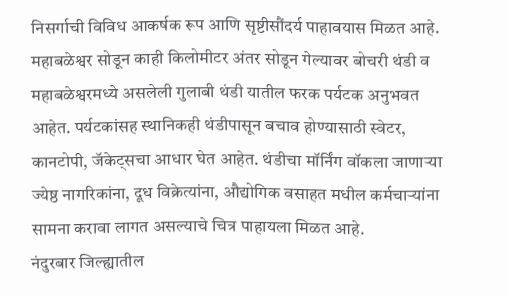निसर्गाची विविध आकर्षक रूप आणि सृष्टीसौंदर्य पाहावयास मिळत आहे.
महाबळेश्वर सोडून काही किलोमीटर अंतर सोडून गेल्यावर बोचरी थंडी व महाबळेश्वरमध्ये असलेली गुलाबी थंडी यातील फरक पर्यटक अनुभवत आहेत. पर्यटकांसह स्थानिकही थंडीपासून बचाव होण्यासाठी स्वेटर, कानटोपी, जॅकेट्सचा आधार घेत आहेत. थंडीचा मॉर्निंग वॉकला जाणाऱ्या ज्येष्ठ नागरिकांना, दूध विक्रेत्यांना, औद्योगिक वसाहत मधील कर्मचाऱ्यांना सामना करावा लागत असल्याचे चित्र पाहायला मिळत आहे.
नंदुरबार जिल्ह्यातील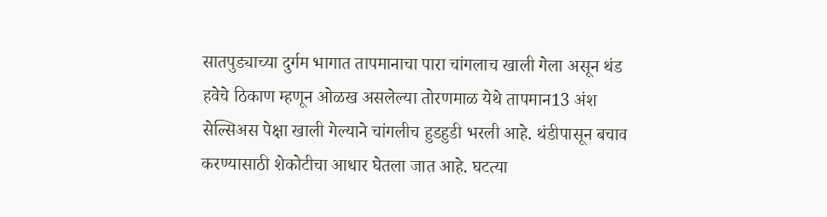सातपुड्याच्या दुर्गम भागात तापमानाचा पारा चांगलाच खाली गेला असून थंड हवेचे ठिकाण म्हणून ओळख असलेल्या तोरणमाळ येथे तापमान13 अंश सेल्सिअस पेक्षा खाली गेल्याने चांगलीच हुडहुडी भरली आहे. थंडीपासून बचाव करण्यासाठी शेकोटीचा आधार घेतला जात आहे. घटत्या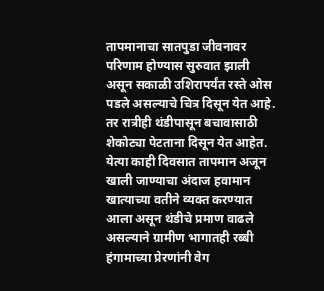तापमानाचा सातपुडा जीवनावर परिणाम होण्यास सुरुवात झाली असून सकाळी उशिरापर्यंत रस्ते ओस पडले असल्याचे चित्र दिसून येत आहे. तर रात्रीही थंडीपासून बचावासाठी शेकोट्या पेटताना दिसून येत आहेत. येत्या काही दिवसात तापमान अजून खाली जाण्याचा अंदाज हवामान खात्याच्या वतीने व्यक्त करण्यात आला असून थंडीचे प्रमाण वाढले असल्याने ग्रामीण भागातही रब्बी हंगामाच्या प्रेरणांनी वेग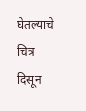घेतल्याचे चित्र दिसून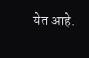येत आहे.